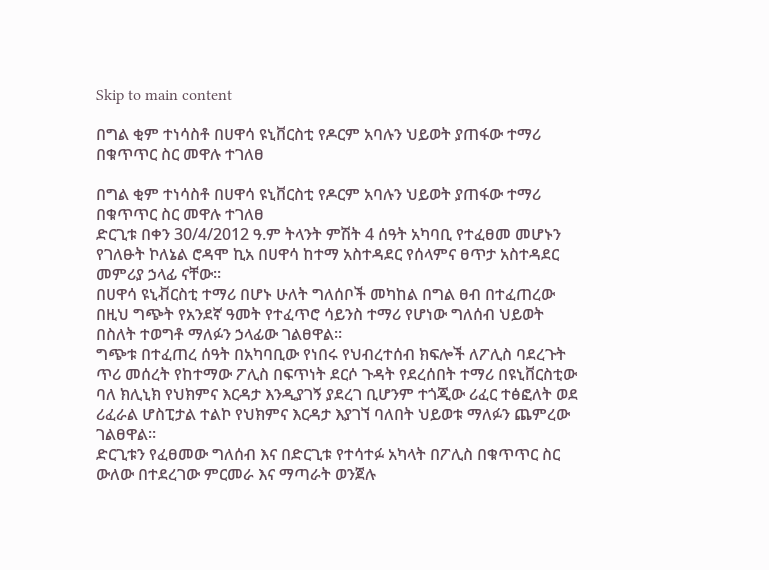Skip to main content

በግል ቂም ተነሳስቶ በሀዋሳ ዩኒቨርስቲ የዶርም አባሉን ህይወት ያጠፋው ተማሪ በቁጥጥር ስር መዋሉ ተገለፀ

በግል ቂም ተነሳስቶ በሀዋሳ ዩኒቨርስቲ የዶርም አባሉን ህይወት ያጠፋው ተማሪ በቁጥጥር ስር መዋሉ ተገለፀ
ድርጊቱ በቀን 30/4/2012 ዓ.ም ትላንት ምሽት 4 ሰዓት አካባቢ የተፈፀመ መሆኑን የገለፁት ኮለኔል ሮዳሞ ኪአ በሀዋሳ ከተማ አስተዳደር የሰላምና ፀጥታ አስተዳደር መምሪያ ኃላፊ ናቸው፡፡
በሀዋሳ ዩኒቭርስቲ ተማሪ በሆኑ ሁለት ግለሰቦች መካከል በግል ፀብ በተፈጠረው በዚህ ግጭት የአንደኛ ዓመት የተፈጥሮ ሳይንስ ተማሪ የሆነው ግለሰብ ህይወት በስለት ተወግቶ ማለፉን ኃላፊው ገልፀዋል፡፡
ግጭቱ በተፈጠረ ሰዓት በአካባቢው የነበሩ የህብረተሰብ ክፍሎች ለፖሊስ ባደረጉት ጥሪ መሰረት የከተማው ፖሊስ በፍጥነት ደርሶ ጉዳት የደረሰበት ተማሪ በዩኒቨርስቲው ባለ ክሊኒክ የህክምና እርዳታ እንዲያገኝ ያደረገ ቢሆንም ተጎጂው ሪፈር ተፅፎለት ወደ ሪፈራል ሆስፒታል ተልኮ የህክምና እርዳታ እያገኘ ባለበት ህይወቱ ማለፉን ጨምረው ገልፀዋል፡፡
ድርጊቱን የፈፀመው ግለሰብ እና በድርጊቱ የተሳተፉ አካላት በፖሊስ በቁጥጥር ስር ውለው በተደረገው ምርመራ እና ማጣራት ወንጀሉ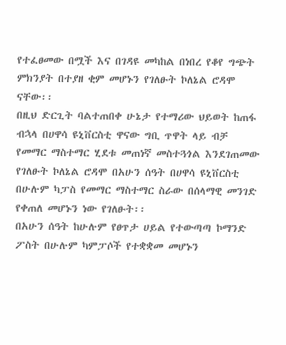የተፈፀመው በሟች እና በገዳዩ መካከል በነበረ የቆየ ግጭት ምክንያት በተያዘ ቂም መሆኑን የገለፁት ኮለኔል ሮዳሞ ናቸው፡፡
በዚህ ድርጊት ባልተጠበቀ ሁኔታ የተማሪው ህይወት ከጠፋ ብኋላ በሀዋሳ ዩኒቨርስቲ ዋናው ግቢ ጥዋት ላይ ብቻ የመማር ማስተማር ሂደቱ መጠነኛ መስተጓጎል እንደገጠመው የገለፁት ኮለኔል ሮዳሞ በአሁን ሰዓት በሀዋሳ ዩኒቨርስቲ በሁሉም ካፓስ የመማር ማስተማር ስራው በሰላማዊ መንገድ የቀጠለ መሆኑን ነው የገለፁት፡፡
በአሁን ሰዓት ከሁሉም የፀጥታ ሀይል የተውጣጣ ኮማንድ ፖስት በሁሉም ካምፓሶች የተቋቋመ መሆኑን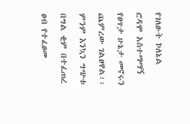የገለፁት ኮለኔል ሮዳሞ አስተማማኝ የፀጥታ ሁኔታ መኖሩን ጨምረው ገልፀዋል፡፡
ምንም እንኳን ግጭቱ በግል ቂም በተፈጠረ ፀብ የተፈፀመ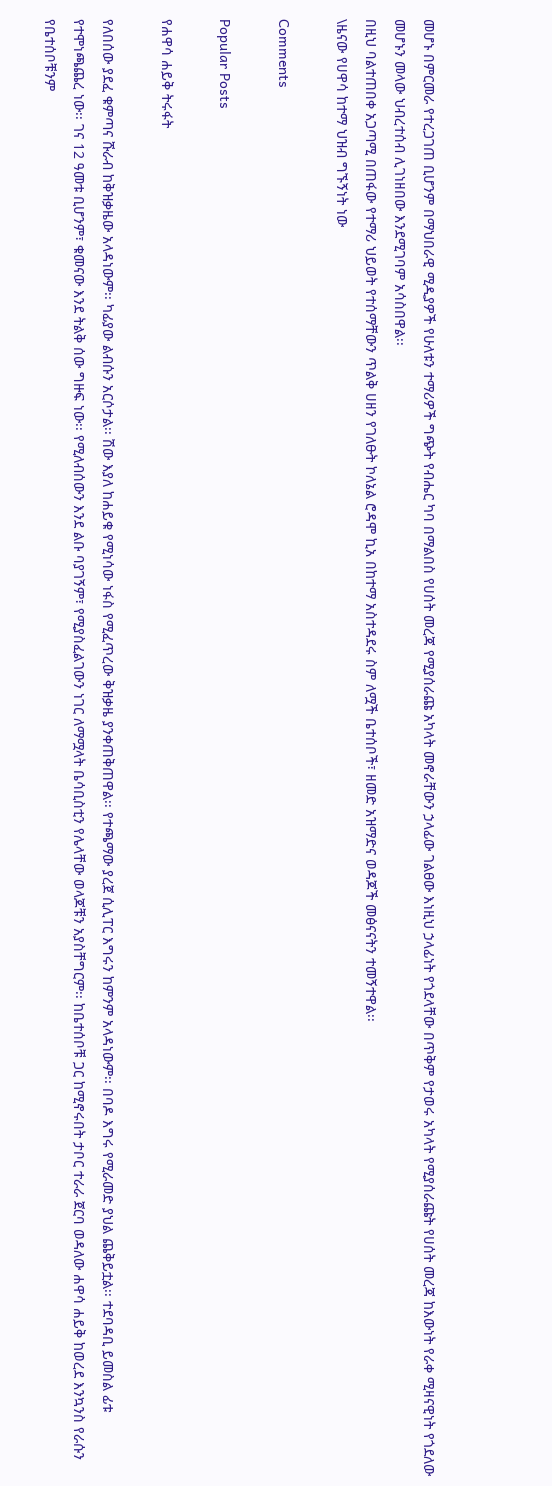መሆኑ በምርመራ የተረጋገጠ ቢሆንም በማህበራዊ ሚዲያዎች የሁለቱን ተማሪዎች ግጭት የብሔር ካባ በማልበስ የሀሰት መረጃ የሚያሰራጩ አካላት መኖራቸውን ኃላፊው ገልፀው እነዚህ ኃላፊነት የጎደላቸው በጥቅም የታወሩ አካላት የሚያሰራጩት የሀሰት መረጃ ከእውነት የራቀ ሚዛናዊነት የጎደለው መሆኑን መላው ህብረተሰብ ሊገነዘበው እንደሚገባም አሳስበዋል፡፡
በዚህ ባልተጠበቀ አጋጣሚ በጠፋው የተማሪ ህይወት የተሰማቸውን ጥልቅ ሀዘን የገለፁት ኮለኔል ሮዳሞ ኪአ በከተማ አስተዳደሩ ስም ለሟች ቤተሰቦች፣ ዘመድ አዝማድና ወዳጆች መፅናናትን ተመኝተዋል፡፡
\ዜናው የሀዋሳ ከተማ ህዝብ ግኙኝነት ነው

Comments

Popular Posts

የሐዋሳ ሐይቅ ትሩፋት

የለበሰው ያደፈ ቁምጣና ሹራብ ከቅዝቃዜው አላዳነውም፡፡ ካፊያው ልብሱን አርሶታል፡፡ ሽው እያለ ከሐይቁ የሚነሳው ነፋስ የሚፈጥረው ቅዝቃዜ ያንቀጠቅጠዋል፡፡ የተጫማው ያረጀ ሲሊፐር እግሩን ከምንም አላዳነውም፡፡ በባዶ እግሩ የሚራመድ ያህል ጨቅይቷል፡፡ ተደባዳቢ ይመስል ፊቱ የተሞነጫጨረ ነው፡፡ ገና 12 ዓመቱ ቢሆንም፣ ቁመናው እንደ ትልቅ ሰው ግዙፍ ነው፡፡ የሚለብሰውን እንደ ልቡ ባያገኝም፣ የሚያስፈልገውን ነገር ለማሟላት ቤሳቢስቲን የሌላቸው ወላጆቹን አያስቸግርም፡፡ ከቤተሰቦቹ ጋር ከሚኖሩበት ታቦር ተራራ ጀርባ ወዳለው ሐዋሳ ሐይቅ ከወረደ እንኳንስ የራሱን የቤተሰቦቹንም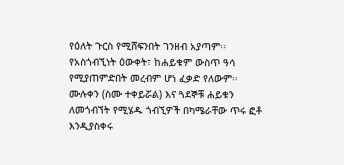የዕለት ጉርስ የሚሸፍንበት ገንዘብ አያጣም፡፡ የአስጎብኚነት ዕውቀት፣ ከሐይቁም ውስጥ ዓሳ የሚያጠምድበት መረብም ሆነ ፈቃድ የለውም፡፡ ሙሉቀን (ስሙ ተቀይሯል) እና ጓደኞቹ ሐይቁን ለመጎብኘት የሚሄዱ ጎብኚዎች በካሜራቸው ጥሩ ፎቶ እንዲያስቀሩ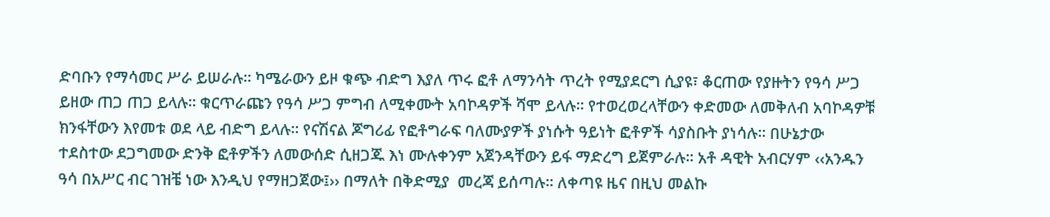ድባቡን የማሳመር ሥራ ይሠራሉ፡፡ ካሜራውን ይዞ ቁጭ ብድግ እያለ ጥሩ ፎቶ ለማንሳት ጥረት የሚያደርግ ሲያዩ፣ ቆርጠው የያዙትን የዓሳ ሥጋ ይዘው ጠጋ ጠጋ ይላሉ፡፡ ቁርጥራጩን የዓሳ ሥጋ ምግብ ለሚቀሙት አባኮዳዎች ሻሞ ይላሉ፡፡ የተወረወረላቸውን ቀድመው ለመቅለብ አባኮዳዎቹ ክንፋቸውን እየመቱ ወደ ላይ ብድግ ይላሉ፡፡ የናሽናል ጆግሪፊ የፎቶግራፍ ባለሙያዎች ያነሱት ዓይነት ፎቶዎች ሳያስቡት ያነሳሉ፡፡ በሁኔታው ተደስተው ደጋግመው ድንቅ ፎቶዎችን ለመውሰድ ሲዘጋጁ እነ ሙሉቀንም አጀንዳቸውን ይፋ ማድረግ ይጀምራሉ፡፡ አቶ ዳዊት አብርሃም ‹‹አንዱን ዓሳ በአሥር ብር ገዝቼ ነው እንዲህ የማዘጋጀው፤›› በማለት በቅድሚያ  መረጃ ይሰጣሉ፡፡ ለቀጣዩ ዜና በዚህ መልኩ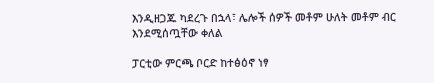እንዲዘጋጁ ካደረጉ በኋላ፣ ሌሎች ሰዎች መቶም ሁለት መቶም ብር እንደሚሰጧቸው ቀለል

ፓርቲው ምርጫ ቦርድ ከተፅዕኖ ነፃ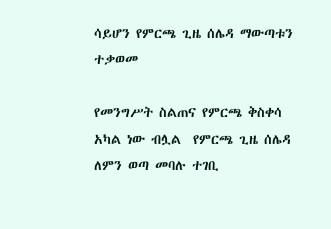ሳይሆን የምርጫ ጊዜ ሰሌዳ ማውጣቱን ተቃወመ

የመንግሥት ስልጠና የምርጫ ቅስቀሳ አካል ነው ብሏል  የምርጫ ጊዜ ሰሌዳ ለምን ወጣ መባሉ ተገቢ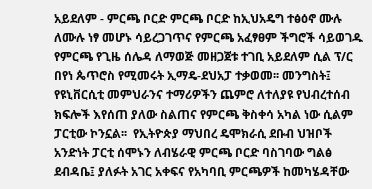አይደለም - ምርጫ ቦርድ ምርጫ ቦርድ ከኢህአዴግ ተፅዕኖ ሙሉ ለሙሉ ነፃ መሆኑ ሳይረጋገጥና የምርጫ አፈፃፀም ችግሮች ሳይወገዱ የምርጫ የጊዜ ሰሌዳ ለማወጅ መዘጋጀቱ ተገቢ አይደለም ሲል ፕ/ር በየነ ጴጥሮስ የሚመሩት ኢማዴ-ደህአፓ ተቃወመ፡፡ መንግስት፤ የዩኒቨርሲቲ መምህራንና ተማሪዎችን ጨምሮ ለተለያዩ የህብረተሰብ ክፍሎች እየሰጠ ያለው ስልጠና የምርጫ ቅስቀሳ አካል ነው ሲልም ፓርቲው ኮንኗል፡፡  የኢትዮጵያ ማህበረ ዴሞክራሲ ደቡብ ህዝቦች አንድነት ፓርቲ ሰሞኑን ለብሄራዊ ምርጫ ቦርድ ባስገባው ግልፅ ደብዳቤ፤ ያለፉት አገር አቀፍና የአካባቢ ምርጫዎች ከመካሄዳቸው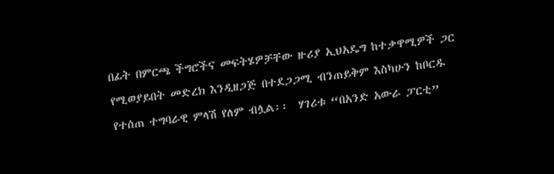በፊት በምርጫ ችግሮችና መፍትሄዎቻቸው ዙሪያ ኢህአዴግ ከተቃዋሚዎች ጋር የሚወያይበት መድረክ እንዲዘጋጅ በተደጋጋሚ ብንጠይቅም እስካሁን ከቦርዱ የተሰጠ ተግባራዊ ምላሽ የለም ብሏል፡፡  ሃገሪቱ “በአንድ አውራ ፓርቲ”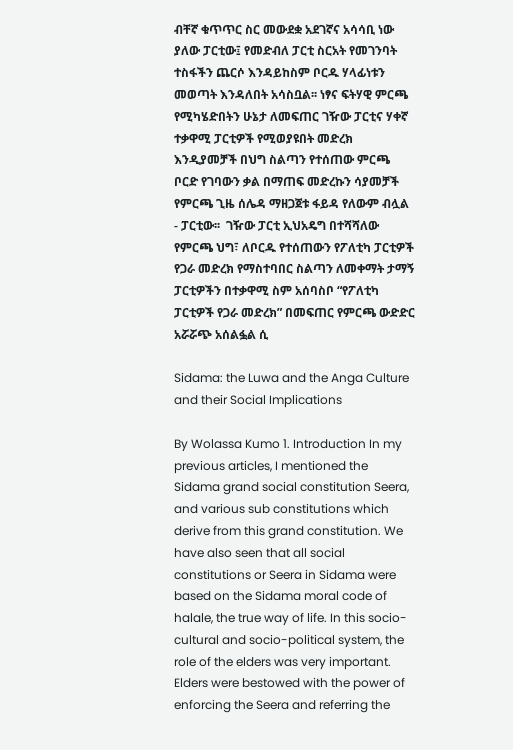ብቸኛ ቁጥጥር ስር መውደቋ አደገኛና አሳሳቢ ነው ያለው ፓርቲው፤ የመድብለ ፓርቲ ስርአት የመገንባት ተስፋችን ጨርሶ እንዳይከስም ቦርዱ ሃላፊነቱን መወጣት እንዳለበት አሳስቧል፡፡ ነፃና ፍትሃዊ ምርጫ የሚካሄድበትን ሁኔታ ለመፍጠር ገዥው ፓርቲና ሃቀኛ ተቃዋሚ ፓርቲዎች የሚወያዩበት መድረክ እንዲያመቻች በህግ ስልጣን የተሰጠው ምርጫ ቦርድ የገባውን ቃል በማጠፍ መድረኩን ሳያመቻች የምርጫ ጊዜ ሰሌዳ ማዘጋጀቱ ፋይዳ የለውም ብሏል - ፓርቲው፡፡  ገዥው ፓርቲ ኢህአዴግ በተሻሻለው የምርጫ ህግ፣ ለቦርዱ የተሰጠውን የፖለቲካ ፓርቲዎች የጋራ መድረክ የማስተባበር ስልጣን ለመቀማት ታማኝ ፓርቲዎችን በተቃዋሚ ስም አሰባስቦ “የፖለቲካ ፓርቲዎች የጋራ መድረክ” በመፍጠር የምርጫ ውድድር አሯሯጭ አሰልፏል ሲ

Sidama: the Luwa and the Anga Culture and their Social Implications

By Wolassa Kumo 1. Introduction In my previous articles, I mentioned the Sidama grand social constitution Seera, and various sub constitutions which derive from this grand constitution. We have also seen that all social constitutions or Seera in Sidama were based on the Sidama moral code of halale, the true way of life. In this socio-cultural and socio-political system, the role of the elders was very important. Elders were bestowed with the power of enforcing the Seera and referring the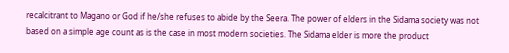recalcitrant to Magano or God if he/she refuses to abide by the Seera. The power of elders in the Sidama society was not based on a simple age count as is the case in most modern societies. The Sidama elder is more the product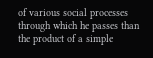of various social processes through which he passes than the product of a simple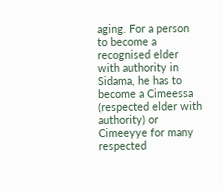aging. For a person to become a recognised elder with authority in Sidama, he has to become a Cimeessa (respected elder with authority) or Cimeeyye for many respected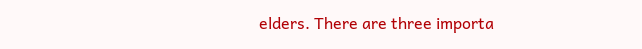elders. There are three importa